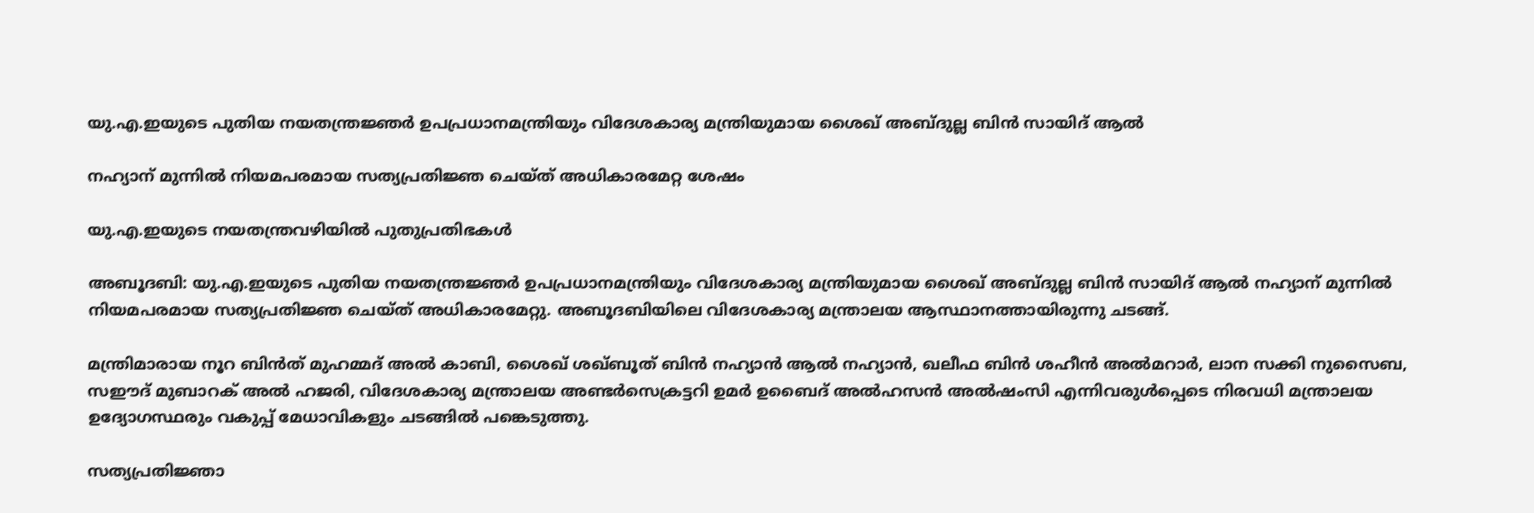യു.എ.ഇയുടെ പുതിയ നയതന്ത്രജ്ഞർ ഉപപ്രധാനമന്ത്രിയും വിദേശകാര്യ മന്ത്രിയുമായ ശൈഖ് അബ്ദുല്ല ബിൻ സായിദ് ആൽ

നഹ്യാന് മുന്നിൽ നിയമപരമായ സത്യപ്രതിജ്ഞ ചെയ്ത് അധികാരമേറ്റ ശേഷം

യു.എ.ഇയുടെ നയതന്ത്രവഴിയിൽ പുതുപ്രതിഭകൾ

അബൂദബി: യു.എ.ഇയുടെ പുതിയ നയതന്ത്രജ്ഞർ ഉപപ്രധാനമന്ത്രിയും വിദേശകാര്യ മന്ത്രിയുമായ ശൈഖ് അബ്ദുല്ല ബിൻ സായിദ് ആൽ നഹ്യാന് മുന്നിൽ നിയമപരമായ സത്യപ്രതിജ്ഞ ചെയ്ത് അധികാരമേറ്റു. അബൂദബിയിലെ വിദേശകാര്യ മന്ത്രാലയ ആസ്ഥാനത്തായിരുന്നു ചടങ്ങ്.

മന്ത്രിമാരായ നൂറ ബിൻത് മുഹമ്മദ് അൽ കാബി, ശൈഖ് ശഖ്ബൂത് ബിൻ നഹ്യാൻ ആൽ നഹ്യാൻ, ഖലീഫ ബിൻ ശഹീൻ അൽമറാർ, ലാന സക്കി നുസൈബ, സഈദ് മുബാറക് അൽ ഹജരി, വിദേശകാര്യ മന്ത്രാലയ അണ്ടർസെക്രട്ടറി ഉമർ ഉബൈദ് അൽഹസൻ അൽഷംസി എന്നിവരുൾപ്പെടെ നിരവധി മന്ത്രാലയ ഉദ്യോഗസ്ഥരും വകുപ്പ് മേധാവികളും ചടങ്ങിൽ പങ്കെടുത്തു.

സത്യപ്രതിജ്ഞാ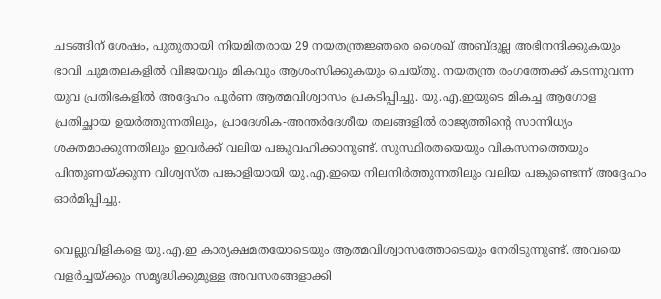ചടങ്ങിന് ശേഷം, പുതുതായി നിയമിതരായ 29 നയതന്ത്രജ്ഞരെ ശൈഖ് അബ്ദുല്ല അഭിനന്ദിക്കുകയും ഭാവി ചുമതലകളിൽ വിജയവും മികവും ആശംസിക്കുകയും ചെയ്തു. നയതന്ത്ര രംഗത്തേക്ക് കടന്നുവന്ന യുവ പ്രതിഭകളിൽ അദ്ദേഹം പൂർണ ആത്മവിശ്വാസം പ്രകടിപ്പിച്ചു. യു.എ.ഇയുടെ മികച്ച ആഗോള പ്രതിച്ഛായ ഉയർത്തുന്നതിലും, പ്രാദേശിക-അന്തർദേശീയ തലങ്ങളിൽ രാജ്യത്തിന്‍റെ സാന്നിധ്യം ശക്തമാക്കുന്നതിലും ഇവർക്ക് വലിയ പങ്കുവഹിക്കാനുണ്ട്. സുസ്ഥിരതയെയും വികസനത്തെയും പിന്തുണയ്ക്കുന്ന വിശ്വസ്ത പങ്കാളിയായി യു.എ.ഇയെ നിലനിർത്തുന്നതിലും വലിയ പങ്കുണ്ടെന്ന് അദ്ദേഹം ഓർമിപ്പിച്ചു.

വെല്ലുവിളികളെ യു.എ.ഇ കാര്യക്ഷമതയോടെയും ആത്മവിശ്വാസത്തോടെയും നേരിടുന്നുണ്ട്. അവയെ വളർച്ചയ്ക്കും സമൃദ്ധിക്കുമുള്ള അവസരങ്ങളാക്കി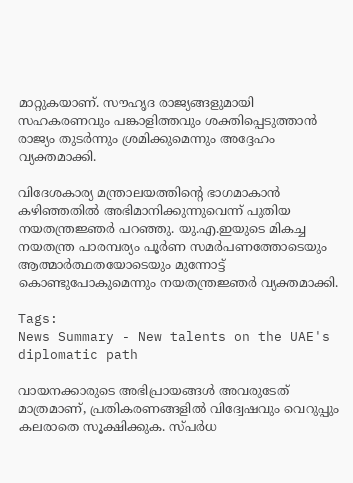മാറ്റുകയാണ്. സൗഹൃദ രാജ്യങ്ങളുമായി സഹകരണവും പങ്കാളിത്തവും ശക്തിപ്പെടുത്താൻ രാജ്യം തുടർന്നും ശ്രമിക്കുമെന്നും അദ്ദേഹം വ്യക്തമാക്കി.

വിദേശകാര്യ മന്ത്രാലയത്തിന്‍റെ ഭാഗമാകാൻ കഴിഞ്ഞതിൽ അഭിമാനിക്കുന്നുവെന്ന് പുതിയ നയതന്ത്രജ്ഞർ പറഞ്ഞു. യു.എ.ഇയുടെ മികച്ച നയതന്ത്ര പാരമ്പര്യം പൂർണ സമർപണത്തോടെയും ആത്മാർത്ഥതയോടെയും മുന്നോട്ട് കൊണ്ടുപോകുമെന്നും നയതന്ത്രജ്ഞർ വ്യക്തമാക്കി.

Tags:
News Summary - New talents on the UAE's diplomatic path

വായനക്കാരുടെ അഭിപ്രായങ്ങള്‍ അവരുടേത് മാത്രമാണ്, പ്രതികരണങ്ങളിൽ വിദ്വേഷവും വെറുപ്പും കലരാതെ സൂക്ഷിക്കുക. സ്പർധ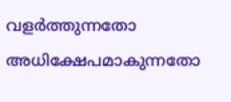വളർത്തുന്നതോ അധിക്ഷേപമാകുന്നതോ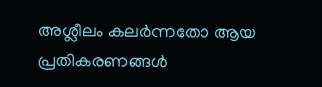അശ്ലീലം കലർന്നതോ ആയ പ്രതികരണങ്ങൾ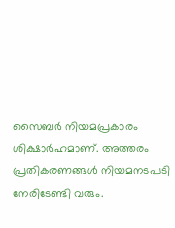സൈബർ നിയമപ്രകാരം ശിക്ഷാർഹമാണ്. അത്തരം പ്രതികരണങ്ങൾ നിയമനടപടി നേരിടേണ്ടി വരും.